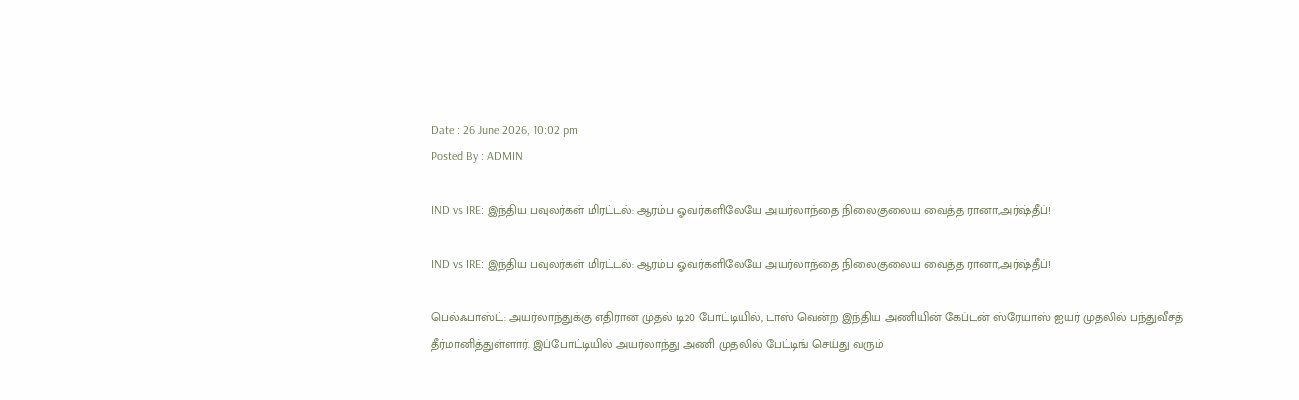Date : 26 June 2026, 10:02 pm
Posted By : ADMIN

IND vs IRE: இந்திய பவுலர்கள் மிரட்டல்: ஆரம்ப ஓவர்களிலேயே அயர்லாந்தை நிலைகுலைய வைத்த ரானா,அர்ஷ்தீப்!

IND vs IRE: இந்திய பவுலர்கள் மிரட்டல்: ஆரம்ப ஓவர்களிலேயே அயர்லாந்தை நிலைகுலைய வைத்த ரானா,அர்ஷ்தீப்!

பெல்ஃபாஸ்ட்: அயர்லாந்துக்கு எதிரான முதல் டி20 போட்டியில், டாஸ் வென்ற இந்திய அணியின் கேப்டன் ஸ்ரேயாஸ் ஐயர் முதலில் பந்துவீசத் தீர்மானித்துள்ளார். இப்போட்டியில் அயர்லாந்து அணி முதலில் பேட்டிங் செய்து வரும்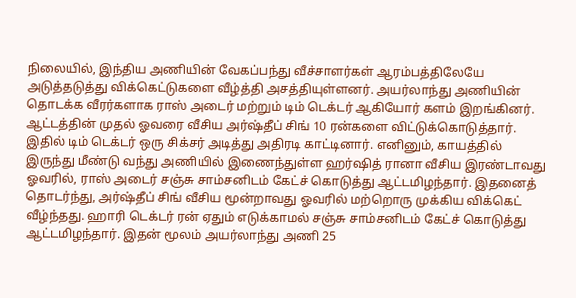நிலையில், இந்திய அணியின் வேகப்பந்து வீச்சாளர்கள் ஆரம்பத்திலேயே அடுத்தடுத்து விக்கெட்டுகளை வீழ்த்தி அசத்தியுள்ளனர். அயர்லாந்து அணியின் தொடக்க வீரர்களாக ராஸ் அடைர் மற்றும் டிம் டெக்டர் ஆகியோர் களம் இறங்கினர். ஆட்டத்தின் முதல் ஓவரை வீசிய அர்ஷ்தீப் சிங் 10 ரன்களை விட்டுக்கொடுத்தார். இதில் டிம் டெக்டர் ஒரு சிக்சர் அடித்து அதிரடி காட்டினார். எனினும், காயத்தில் இருந்து மீண்டு வந்து அணியில் இணைந்துள்ள ஹர்ஷித் ரானா வீசிய இரண்டாவது ஓவரில், ராஸ் அடைர் சஞ்சு சாம்சனிடம் கேட்ச் கொடுத்து ஆட்டமிழந்தார். இதனைத் தொடர்ந்து, அர்ஷ்தீப் சிங் வீசிய மூன்றாவது ஓவரில் மற்றொரு முக்கிய விக்கெட் வீழ்ந்தது. ஹாரி டெக்டர் ரன் ஏதும் எடுக்காமல் சஞ்சு சாம்சனிடம் கேட்ச் கொடுத்து ஆட்டமிழந்தார். இதன் மூலம் அயர்லாந்து அணி 25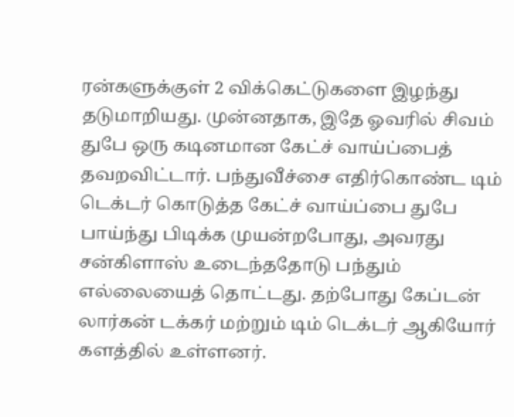ரன்களுக்குள் 2 விக்கெட்டுகளை இழந்து தடுமாறியது. முன்னதாக, இதே ஓவரில் சிவம் துபே ஒரு கடினமான கேட்ச் வாய்ப்பைத் தவறவிட்டார். பந்துவீச்சை எதிர்கொண்ட டிம் டெக்டர் கொடுத்த கேட்ச் வாய்ப்பை துபே பாய்ந்து பிடிக்க முயன்றபோது, அவரது சன்கிளாஸ் உடைந்ததோடு பந்தும் எல்லையைத் தொட்டது. தற்போது கேப்டன் லார்கன் டக்கர் மற்றும் டிம் டெக்டர் ஆகியோர் களத்தில் உள்ளனர்.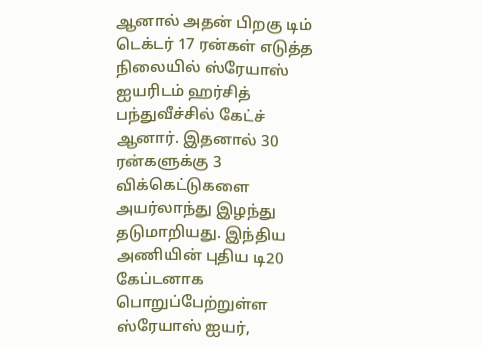ஆனால் அதன் பிறகு டிம் டெக்டர் 17 ரன்கள் எடுத்த நிலையில் ஸ்ரேயாஸ் ஐயரிடம் ஹர்சித் பந்துவீச்சில் கேட்ச் ஆனார். இதனால் 30 ரன்களுக்கு 3 விக்கெட்டுகளை அயர்லாந்து இழந்து தடுமாறியது. இந்திய அணியின் புதிய டி20 கேப்டனாக பொறுப்பேற்றுள்ள ஸ்ரேயாஸ் ஐயர்,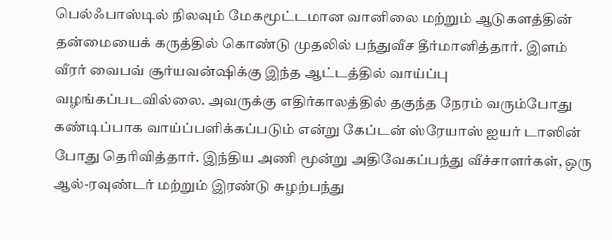பெல்ஃபாஸ்டில் நிலவும் மேகமூட்டமான வானிலை மற்றும் ஆடுகளத்தின் தன்மையைக் கருத்தில் கொண்டு முதலில் பந்துவீச தீர்மானித்தார். இளம் வீரர் வைபவ் சூர்யவன்ஷிக்கு இந்த ஆட்டத்தில் வாய்ப்பு வழங்கப்படவில்லை. அவருக்கு எதிர்காலத்தில் தகுந்த நேரம் வரும்போது கண்டிப்பாக வாய்ப்பளிக்கப்படும் என்று கேப்டன் ஸ்ரேயாஸ் ஐயர் டாஸின் போது தெரிவித்தார். இந்திய அணி மூன்று அதிவேகப்பந்து வீச்சாளர்கள், ஒரு ஆல்-ரவுண்டர் மற்றும் இரண்டு சுழற்பந்து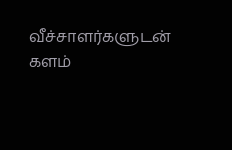வீச்சாளர்களுடன் களம்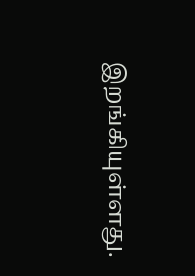இறங்கியுள்ளது.